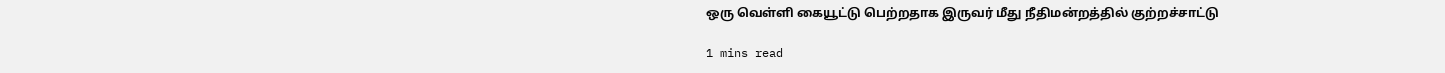ஒரு வெள்ளி கையூட்டு பெற்றதாக இருவர் மீது நீதிமன்றத்தில் குற்றச்சாட்டு

1 mins read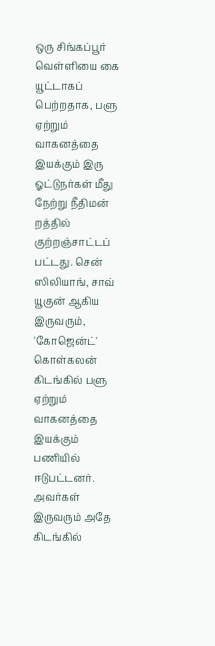ஒரு சிங்கப்பூர் வெள்ளியை கை யூட்டாகப் பெற்றதாக, பளு ஏற்றும் வாகனத்தை இயக்கும் இரு ஓட்டுநர்கள் மீது நேற்று நீதிமன் றத்தில் குற்றஞ்சாட்டப் பட்டது. சென் ஸிலியாங், சாவ் யூகுன் ஆகிய இருவரும், 'கோஜென்ட்' கொள்கலன் கிடங்கில் பளு ஏற்றும் வாகனத்தை இயக்கும் பணியில் ஈடுபட்டனர். அவர்கள் இருவரும் அதே கிடங்கில்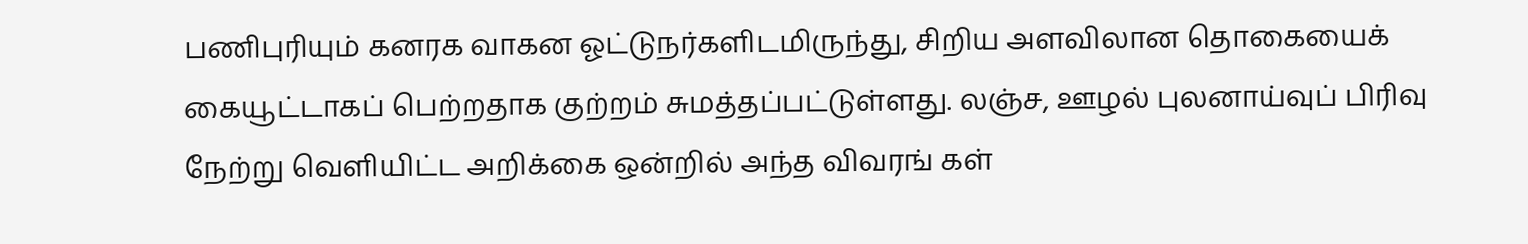பணிபுரியும் கனரக வாகன ஓட்டுநர்களிடமிருந்து, சிறிய அளவிலான தொகையைக் கையூட்டாகப் பெற்றதாக குற்றம் சுமத்தப்பட்டுள்ளது. லஞ்ச, ஊழல் புலனாய்வுப் பிரிவு நேற்று வெளியிட்ட அறிக்கை ஒன்றில் அந்த விவரங் கள்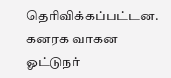தெரிவிக்கப்பட்டன. கனரக வாகன ஓட்டுநர்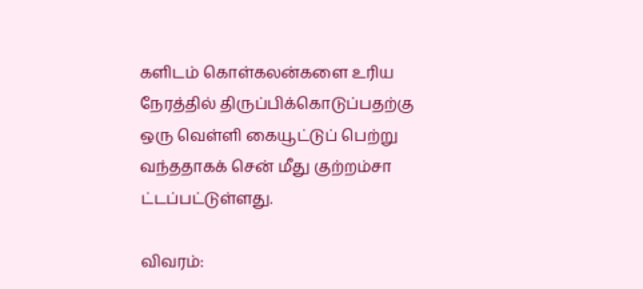களிடம் கொள்கலன்களை உரிய நேரத்தில் திருப்பிக்கொடுப்பதற்கு ஒரு வெள்ளி கையூட்டுப் பெற்று வந்ததாகக் சென் மீது குற்றம்சா ட்டப்பட்டுள்ளது.

விவரம்: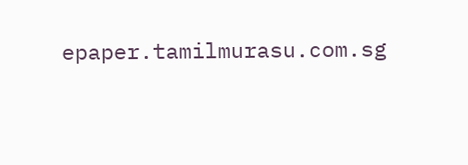epaper.tamilmurasu.com.sg